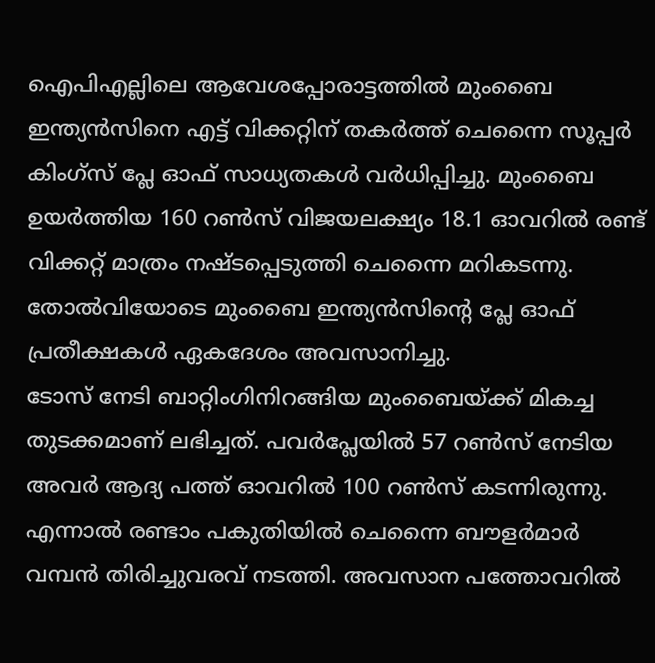ഐപിഎല്ലിലെ ആവേശപ്പോരാട്ടത്തിൽ മുംബൈ ഇന്ത്യൻസിനെ എട്ട് വിക്കറ്റിന് തകർത്ത് ചെന്നൈ സൂപ്പർ കിംഗ്സ് പ്ലേ ഓഫ് സാധ്യതകൾ വർധിപ്പിച്ചു. മുംബൈ ഉയർത്തിയ 160 റൺസ് വിജയലക്ഷ്യം 18.1 ഓവറിൽ രണ്ട് വിക്കറ്റ് മാത്രം നഷ്ടപ്പെടുത്തി ചെന്നൈ മറികടന്നു. തോൽവിയോടെ മുംബൈ ഇന്ത്യൻസിന്റെ പ്ലേ ഓഫ് പ്രതീക്ഷകൾ ഏകദേശം അവസാനിച്ചു.
ടോസ് നേടി ബാറ്റിംഗിനിറങ്ങിയ മുംബൈയ്ക്ക് മികച്ച തുടക്കമാണ് ലഭിച്ചത്. പവർപ്ലേയിൽ 57 റൺസ് നേടിയ അവർ ആദ്യ പത്ത് ഓവറിൽ 100 റൺസ് കടന്നിരുന്നു. എന്നാൽ രണ്ടാം പകുതിയിൽ ചെന്നൈ ബൗളർമാർ വമ്പൻ തിരിച്ചുവരവ് നടത്തി. അവസാന പത്തോവറിൽ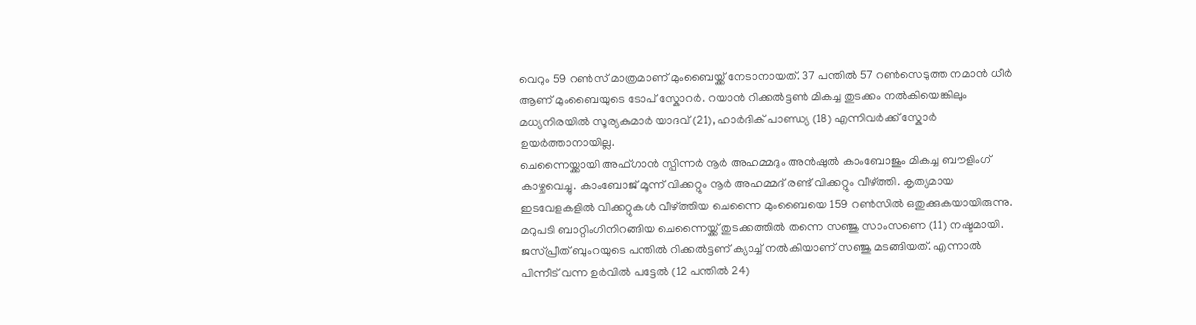വെറും 59 റൺസ് മാത്രമാണ് മുംബൈയ്ക്ക് നേടാനായത്. 37 പന്തിൽ 57 റൺസെടുത്ത നമാൻ ധീർ ആണ് മുംബൈയുടെ ടോപ് സ്കോറർ. റയാൻ റിക്കൽട്ടൺ മികച്ച തുടക്കം നൽകിയെങ്കിലും മധ്യനിരയിൽ സൂര്യകുമാർ യാദവ് (21), ഹാർദിക് പാണ്ഡ്യ (18) എന്നിവർക്ക് സ്കോർ ഉയർത്താനായില്ല.
ചെന്നൈയ്ക്കായി അഫ്ഗാൻ സ്പിന്നർ നൂർ അഹമ്മദും അൻഷുൽ കാംബോജും മികച്ച ബൗളിംഗ് കാഴ്ചവെച്ചു. കാംബോജ് മൂന്ന് വിക്കറ്റും നൂർ അഹമ്മദ് രണ്ട് വിക്കറ്റും വീഴ്ത്തി. കൃത്യമായ ഇടവേളകളിൽ വിക്കറ്റുകൾ വീഴ്ത്തിയ ചെന്നൈ മുംബൈയെ 159 റൺസിൽ ഒതുക്കുകയായിരുന്നു.
മറുപടി ബാറ്റിംഗിനിറങ്ങിയ ചെന്നൈയ്ക്ക് തുടക്കത്തിൽ തന്നെ സഞ്ജു സാംസണെ (11) നഷ്ടമായി. ജസ്പ്രീത് ബുംറയുടെ പന്തിൽ റിക്കൽട്ടണ് ക്യാച്ച് നൽകിയാണ് സഞ്ജു മടങ്ങിയത്. എന്നാൽ പിന്നീട് വന്ന ഉർവിൽ പട്ടേൽ (12 പന്തിൽ 24)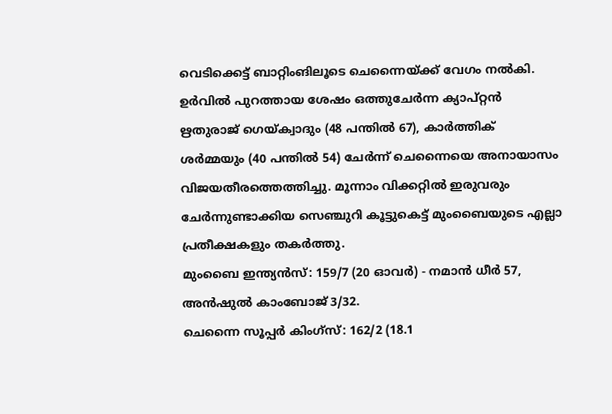വെടിക്കെട്ട് ബാറ്റിംങിലൂടെ ചെന്നൈയ്ക്ക് വേഗം നൽകി.
ഉർവിൽ പുറത്തായ ശേഷം ഒത്തുചേർന്ന ക്യാപ്റ്റൻ ഋതുരാജ് ഗെയ്ക്വാദും (48 പന്തിൽ 67), കാർത്തിക് ശർമ്മയും (40 പന്തിൽ 54) ചേർന്ന് ചെന്നൈയെ അനായാസം വിജയതീരത്തെത്തിച്ചു. മൂന്നാം വിക്കറ്റിൽ ഇരുവരും ചേർന്നുണ്ടാക്കിയ സെഞ്ചുറി കൂട്ടുകെട്ട് മുംബൈയുടെ എല്ലാ പ്രതീക്ഷകളും തകർത്തു.
മുംബൈ ഇന്ത്യൻസ്: 159/7 (20 ഓവർ) - നമാൻ ധീർ 57, അൻഷുൽ കാംബോജ് 3/32.
ചെന്നൈ സൂപ്പർ കിംഗ്സ്: 162/2 (18.1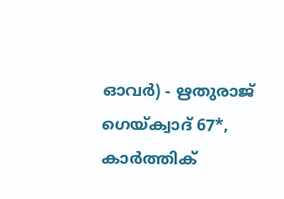ഓവർ) - ഋതുരാജ് ഗെയ്ക്വാദ് 67*, കാർത്തിക്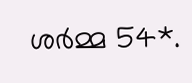ശർമ്മ 54*.